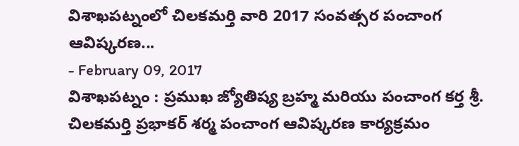విశాఖపట్నంలో చిలకమర్తి వారి 2017 సంవత్సర పంచాంగ ఆవిష్కరణ...
- February 09, 2017
విశాఖపట్నం : ప్రముఖ జ్యోతిష్య బ్రహ్మ మరియు పంచాంగ కర్త శ్రీ. చిలకమర్తి ప్రభాకర్ శర్మ పంచాంగ ఆవిష్కరణ కార్యక్రమం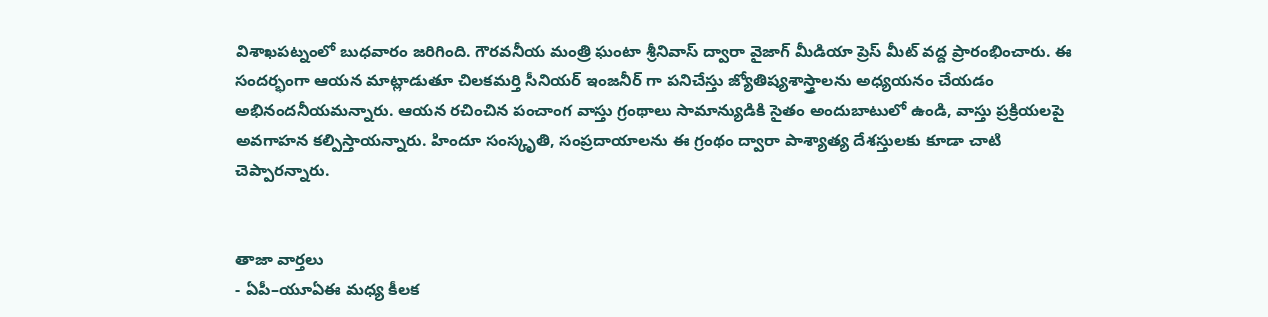విశాఖపట్నంలో బుధవారం జరిగింది. గౌరవనీయ మంత్రి ఘంటా శ్రీనివాస్ ద్వారా వైజాగ్ మీడియా ప్రెస్ మీట్ వద్ద ప్రారంభించారు. ఈ సందర్భంగా ఆయన మాట్లాడుతూ చిలకమర్తి సీనియర్ ఇంజనీర్ గా పనిచేస్తు జ్యోతిష్యశాస్త్రాలను అధ్యయనం చేయడం అభినందనీయమన్నారు. ఆయన రచించిన పంచాంగ వాస్తు గ్రంథాలు సామాన్యుడికి సైతం అందుబాటులో ఉండి, వాస్తు ప్రక్రియలపై అవగాహన కల్పిస్తాయన్నారు. హిందూ సంస్కృతి, సంప్రదాయాలను ఈ గ్రంథం ద్వారా పాశ్యాత్య దేశస్తులకు కూడా చాటి చెప్పారన్నారు.


తాజా వార్తలు
- ఏపీ–యూఏఈ మధ్య కీలక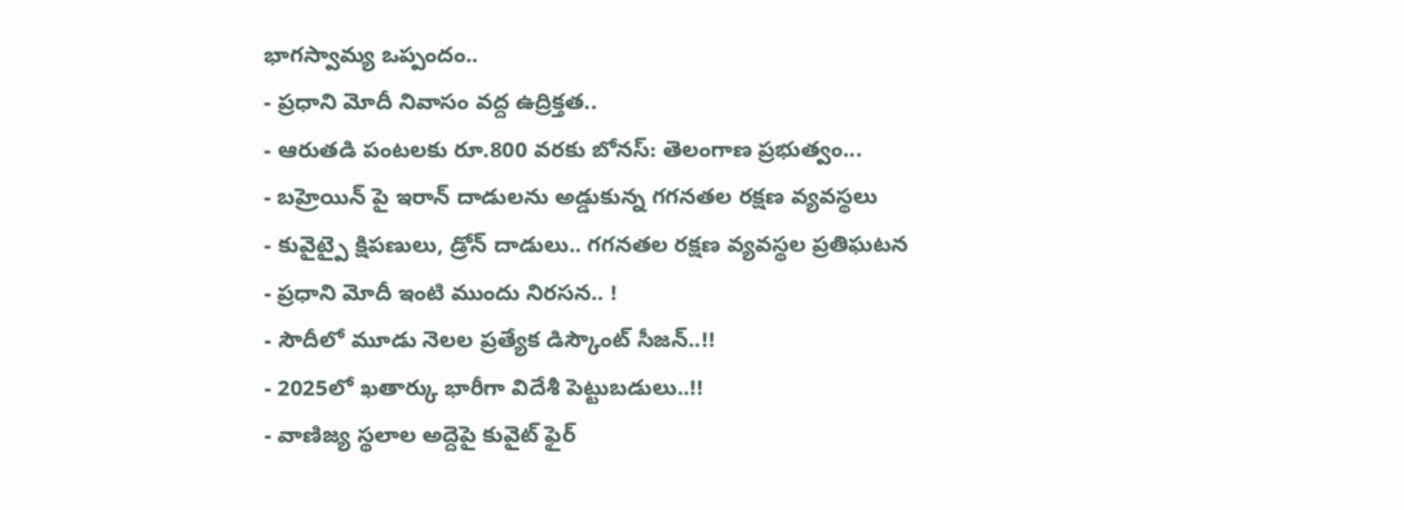భాగస్వామ్య ఒప్పందం..
- ప్రధాని మోదీ నివాసం వద్ద ఉద్రిక్తత..
- ఆరుతడి పంటలకు రూ.800 వరకు బోనస్: తెలంగాణ ప్రభుత్వం...
- బహ్రెయిన్ పై ఇరాన్ దాడులను అడ్డుకున్న గగనతల రక్షణ వ్యవస్థలు
- కువైట్పై క్షిపణులు, డ్రోన్ దాడులు.. గగనతల రక్షణ వ్యవస్థల ప్రతిఘటన
- ప్రధాని మోదీ ఇంటి ముందు నిరసన.. !
- సౌదీలో మూడు నెలల ప్రత్యేక డిస్కౌంట్ సీజన్..!!
- 2025లో ఖతార్కు భారీగా విదేశీ పెట్టుబడులు..!!
- వాణిజ్య స్థలాల అద్దెపై కువైట్ ఫైర్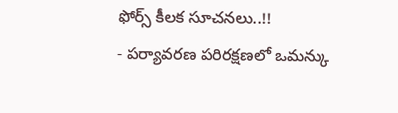ఫోర్స్ కీలక సూచనలు..!!
- పర్యావరణ పరిరక్షణలో ఒమన్కు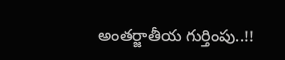అంతర్జాతీయ గుర్తింపు..!!